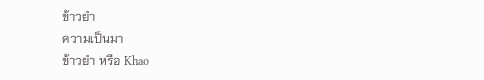ข้าวยำ
ความเป็นมา
ข้าวยำ หรือ Khao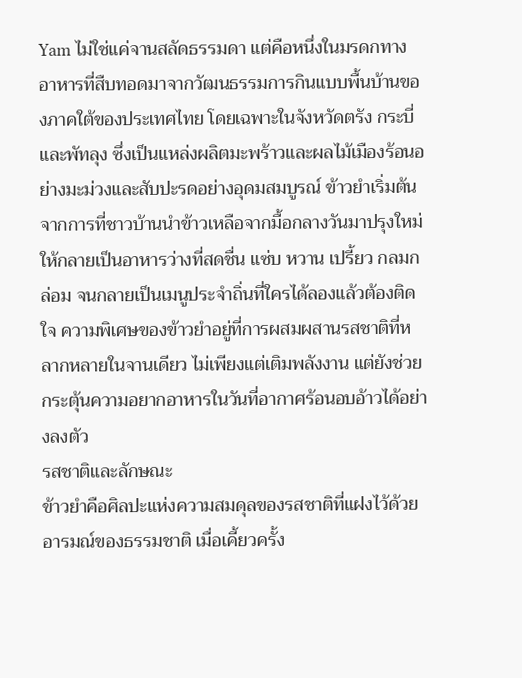Yam ไม่ใช่แค่จานสลัดธรรมดา แต่คือหนึ่งในมรดกทางอาหารที่สืบทอดมาจากวัฒนธรรมการกินแบบพื้นบ้านของภาคใต้ของประเทศไทย โดยเฉพาะในจังหวัดตรัง กระบี่ และพัทลุง ซึ่งเป็นแหล่งผลิตมะพร้าวและผลไม้เมืองร้อนอย่างมะม่วงและสับปะรดอย่างอุดมสมบูรณ์ ข้าวยำเริ่มต้นจากการที่ชาวบ้านนำข้าวเหลือจากมื้อกลางวันมาปรุงใหม่ให้กลายเป็นอาหารว่างที่สดชื่น แซ่บ หวาน เปรี้ยว กลมกล่อม จนกลายเป็นเมนูประจำถิ่นที่ใครได้ลองแล้วต้องติดใจ ความพิเศษของข้าวยำอยู่ที่การผสมผสานรสชาติที่หลากหลายในจานเดียว ไม่เพียงแต่เติมพลังงาน แต่ยังช่วยกระตุ้นความอยากอาหารในวันที่อากาศร้อนอบอ้าวได้อย่างลงตัว
รสชาติและลักษณะ
ข้าวยำคือศิลปะแห่งความสมดุลของรสชาติที่แฝงไว้ด้วยอารมณ์ของธรรมชาติ เมื่อเคี้ยวครั้ง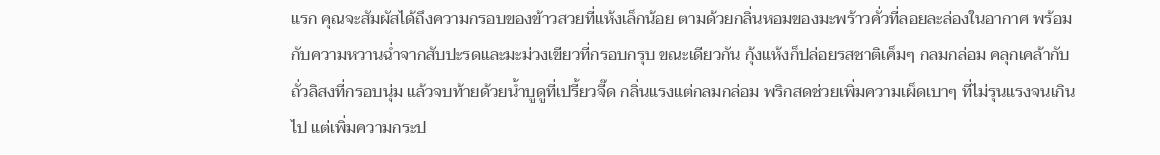แรก คุณจะสัมผัสได้ถึงความกรอบของข้าวสวยที่แห้งเล็กน้อย ตามด้วยกลิ่นหอมของมะพร้าวคั่วที่ลอยละล่องในอากาศ พร้อมกับความหวานฉ่ำจากสับปะรดและมะม่วงเขียวที่กรอบกรุบ ขณะเดียวกัน กุ้งแห้งก็ปล่อยรสชาติเค็มๆ กลมกล่อม คลุกเคล้ากับถั่วลิสงที่กรอบนุ่ม แล้วจบท้ายด้วยน้ำบูดูที่เปรี้ยวจี๊ด กลิ่นแรงแต่กลมกล่อม พริกสดช่วยเพิ่มความเผ็ดเบาๆ ที่ไม่รุนแรงจนเกินไป แต่เพิ่มความกระป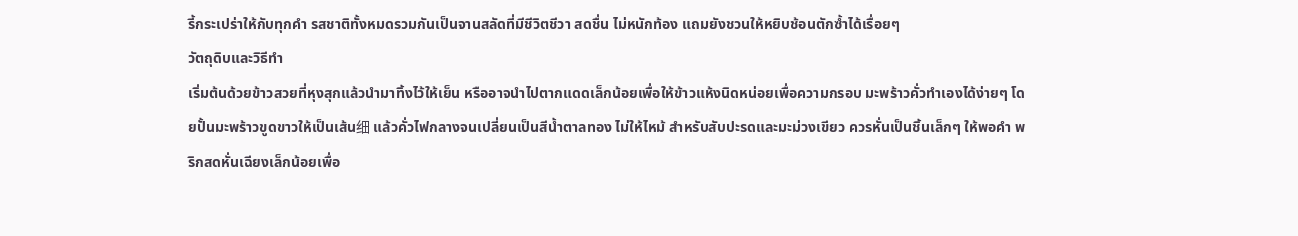รี้กระเปร่าให้กับทุกคำ รสชาติทั้งหมดรวมกันเป็นจานสลัดที่มีชีวิตชีวา สดชื่น ไม่หนักท้อง แถมยังชวนให้หยิบช้อนตักซ้ำได้เรื่อยๆ
วัตถุดิบและวิธีทำ
เริ่มต้นด้วยข้าวสวยที่หุงสุกแล้วนำมาทิ้งไว้ให้เย็น หรืออาจนำไปตากแดดเล็กน้อยเพื่อให้ข้าวแห้งนิดหน่อยเพื่อความกรอบ มะพร้าวคั่วทำเองได้ง่ายๆ โดยปั้นมะพร้าวขูดขาวให้เป็นเส้น细 แล้วคั่วไฟกลางจนเปลี่ยนเป็นสีน้ำตาลทอง ไม่ให้ไหม้ สำหรับสับปะรดและมะม่วงเขียว ควรหั่นเป็นชิ้นเล็กๆ ให้พอคำ พริกสดหั่นเฉียงเล็กน้อยเพื่อ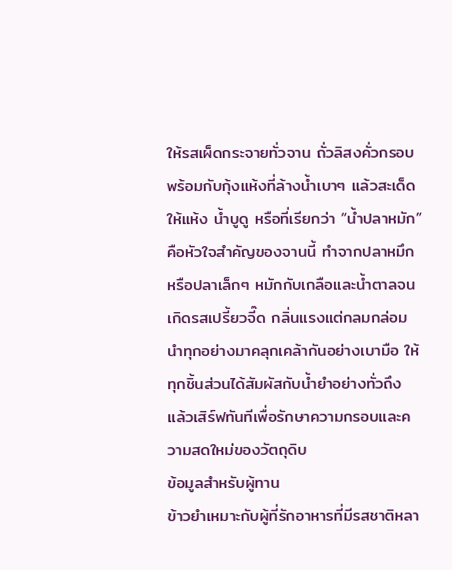ให้รสเผ็ดกระจายทั่วจาน ถั่วลิสงคั่วกรอบ พร้อมกับกุ้งแห้งที่ล้างน้ำเบาๆ แล้วสะเด็ดให้แห้ง น้ำบูดู หรือที่เรียกว่า “น้ำปลาหมัก” คือหัวใจสำคัญของจานนี้ ทำจากปลาหมึกหรือปลาเล็กๆ หมักกับเกลือและน้ำตาลจนเกิดรสเปรี้ยวจี๊ด กลิ่นแรงแต่กลมกล่อม นำทุกอย่างมาคลุกเคล้ากันอย่างเบามือ ให้ทุกชิ้นส่วนได้สัมผัสกับน้ำยำอย่างทั่วถึง แล้วเสิร์ฟทันทีเพื่อรักษาความกรอบและความสดใหม่ของวัตถุดิบ
ข้อมูลสำหรับผู้ทาน
ข้าวยำเหมาะกับผู้ที่รักอาหารที่มีรสชาติหลา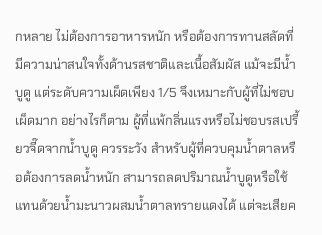กหลาย ไม่ต้องการอาหารหนัก หรือต้องการทานสลัดที่มีความน่าสนใจทั้งด้านรสชาติและเนื้อสัมผัส แม้จะมีน้ำบูดู แต่ระดับความเผ็ดเพียง 1/5 จึงเหมาะกับผู้ที่ไม่ชอบเผ็ดมาก อย่างไรก็ตาม ผู้ที่แพ้กลิ่นแรงหรือไม่ชอบรสเปรี้ยวจี๊ดจากน้ำบูดู ควรระวัง สำหรับผู้ที่ควบคุมน้ำตาลหรือต้องการลดน้ำหนัก สามารถลดปริมาณน้ำบูดูหรือใช้แทนด้วยน้ำมะนาวผสมน้ำตาลทรายแดงได้ แต่จะเสียค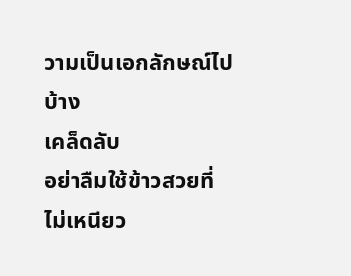วามเป็นเอกลักษณ์ไปบ้าง
เคล็ดลับ
อย่าลืมใช้ข้าวสวยที่ไม่เหนียว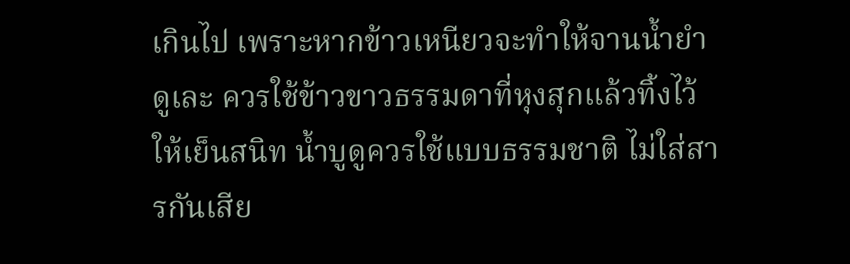เกินไป เพราะหากข้าวเหนียวจะทำให้จานน้ำยำดูเละ ควรใช้ข้าวขาวธรรมดาที่หุงสุกแล้วทิ้งไว้ให้เย็นสนิท น้ำบูดูควรใช้แบบธรรมชาติ ไม่ใส่สารกันเสีย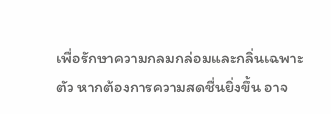เพื่อรักษาความกลมกล่อมและกลิ่นเฉพาะตัว หากต้องการความสดชื่นยิ่งขึ้น อาจ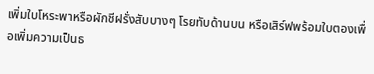เพิ่มใบโหระพาหรือผักชีฝรั่งสับบางๆ โรยทับด้านบน หรือเสิร์ฟพร้อมใบตองเพื่อเพิ่มความเป็นธ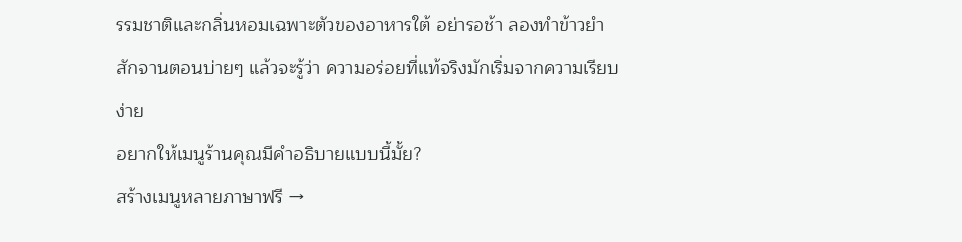รรมชาติและกลิ่นหอมเฉพาะตัวของอาหารใต้ อย่ารอช้า ลองทำข้าวยำสักจานตอนบ่ายๆ แล้วจะรู้ว่า ความอร่อยที่แท้จริงมักเริ่มจากความเรียบง่าย
อยากให้เมนูร้านคุณมีคำอธิบายแบบนี้มั้ย?
สร้างเมนูหลายภาษาฟรี →